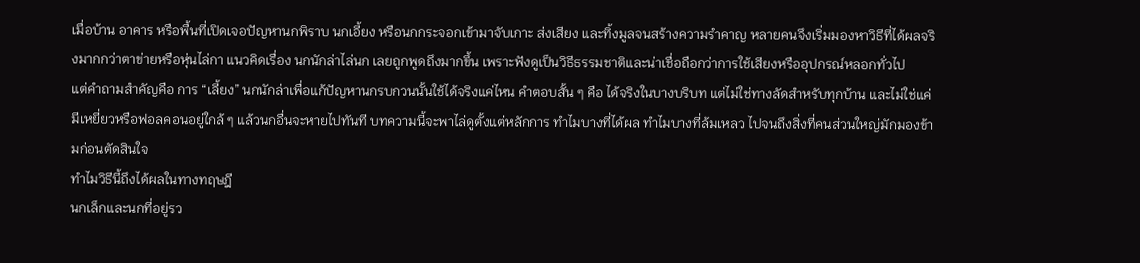เมื่อบ้าน อาคาร หรือพื้นที่เปิดเจอปัญหานกพิราบ นกเอี้ยง หรือนกกระจอกเข้ามาจับเกาะ ส่งเสียง และทิ้งมูลจนสร้างความรำคาญ หลายคนจึงเริ่มมองหาวิธีที่ได้ผลจริงมากกว่าตาข่ายหรือหุ่นไล่กา แนวคิดเรื่อง นกนักล่าไล่นก เลยถูกพูดถึงมากขึ้น เพราะฟังดูเป็นวิธีธรรมชาติและน่าเชื่อถือกว่าการใช้เสียงหรืออุปกรณ์หลอกทั่วไป
แต่คำถามสำคัญคือ การ “เลี้ยง” นกนักล่าเพื่อแก้ปัญหานกรบกวนนั้นใช้ได้จริงแค่ไหน คำตอบสั้น ๆ คือ ได้จริงในบางบริบท แต่ไม่ใช่ทางลัดสำหรับทุกบ้าน และไม่ใช่แค่มีเหยี่ยวหรือฟอลคอนอยู่ใกล้ ๆ แล้วนกอื่นจะหายไปทันที บทความนี้จะพาไล่ดูตั้งแต่หลักการ ทำไมบางที่ได้ผล ทำไมบางที่ล้มเหลว ไปจนถึงสิ่งที่คนส่วนใหญ่มักมองข้ามก่อนตัดสินใจ
ทำไมวิธีนี้ถึงได้ผลในทางทฤษฎี
นกเล็กและนกที่อยู่รว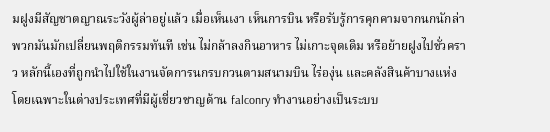มฝูงมีสัญชาตญาณระวังผู้ล่าอยู่แล้ว เมื่อเห็นเงา เห็นการบิน หรือรับรู้การคุกคามจากนกนักล่า พวกมันมักเปลี่ยนพฤติกรรมทันที เช่น ไม่กล้าลงกินอาหาร ไม่เกาะจุดเดิม หรือย้ายฝูงไปชั่วคราว หลักนี้เองที่ถูกนำไปใช้ในงานจัดการนกรบกวนตามสนามบิน ไร่องุ่น และคลังสินค้าบางแห่ง โดยเฉพาะในต่างประเทศที่มีผู้เชี่ยวชาญด้าน falconry ทำงานอย่างเป็นระบบ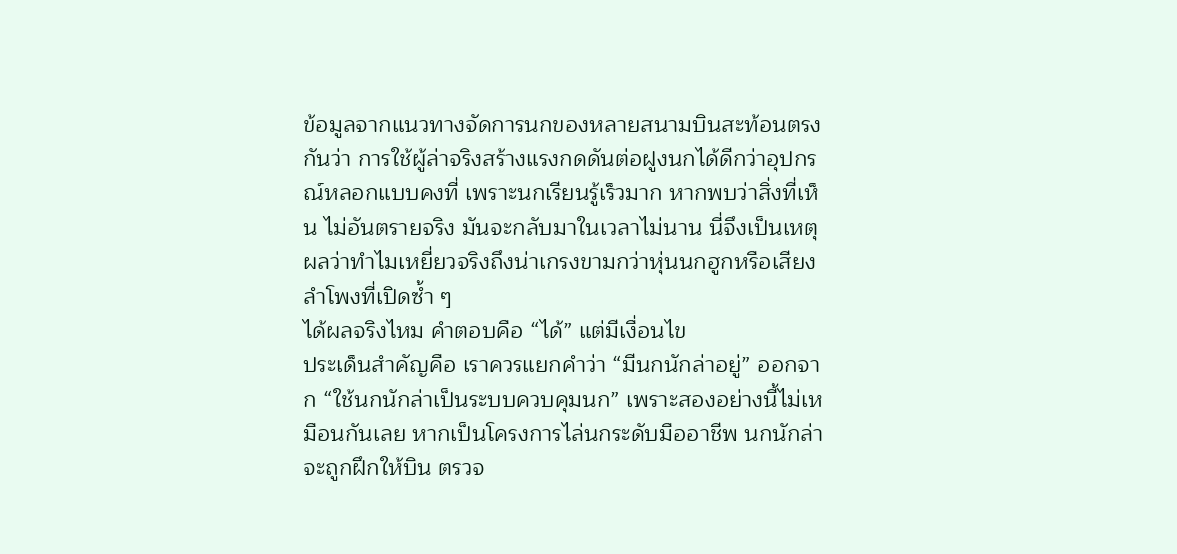ข้อมูลจากแนวทางจัดการนกของหลายสนามบินสะท้อนตรงกันว่า การใช้ผู้ล่าจริงสร้างแรงกดดันต่อฝูงนกได้ดีกว่าอุปกรณ์หลอกแบบคงที่ เพราะนกเรียนรู้เร็วมาก หากพบว่าสิ่งที่เห็น ไม่อันตรายจริง มันจะกลับมาในเวลาไม่นาน นี่จึงเป็นเหตุผลว่าทำไมเหยี่ยวจริงถึงน่าเกรงขามกว่าหุ่นนกฮูกหรือเสียงลำโพงที่เปิดซ้ำ ๆ
ได้ผลจริงไหม คำตอบคือ “ได้” แต่มีเงื่อนไข
ประเด็นสำคัญคือ เราควรแยกคำว่า “มีนกนักล่าอยู่” ออกจาก “ใช้นกนักล่าเป็นระบบควบคุมนก” เพราะสองอย่างนี้ไม่เหมือนกันเลย หากเป็นโครงการไล่นกระดับมืออาชีพ นกนักล่าจะถูกฝึกให้บิน ตรวจ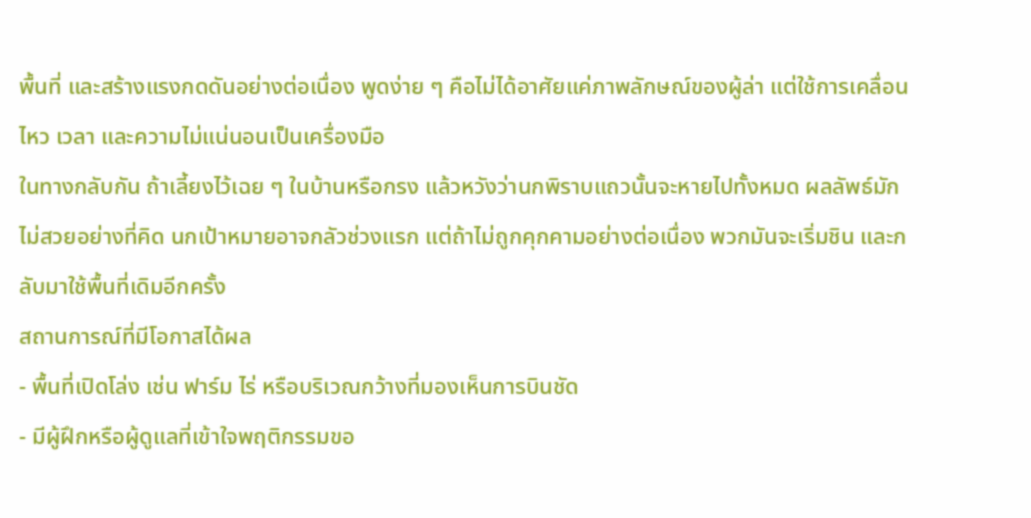พื้นที่ และสร้างแรงกดดันอย่างต่อเนื่อง พูดง่าย ๆ คือไม่ได้อาศัยแค่ภาพลักษณ์ของผู้ล่า แต่ใช้การเคลื่อนไหว เวลา และความไม่แน่นอนเป็นเครื่องมือ
ในทางกลับกัน ถ้าเลี้ยงไว้เฉย ๆ ในบ้านหรือกรง แล้วหวังว่านกพิราบแถวนั้นจะหายไปทั้งหมด ผลลัพธ์มักไม่สวยอย่างที่คิด นกเป้าหมายอาจกลัวช่วงแรก แต่ถ้าไม่ถูกคุกคามอย่างต่อเนื่อง พวกมันจะเริ่มชิน และกลับมาใช้พื้นที่เดิมอีกครั้ง
สถานการณ์ที่มีโอกาสได้ผล
- พื้นที่เปิดโล่ง เช่น ฟาร์ม ไร่ หรือบริเวณกว้างที่มองเห็นการบินชัด
- มีผู้ฝึกหรือผู้ดูแลที่เข้าใจพฤติกรรมขอ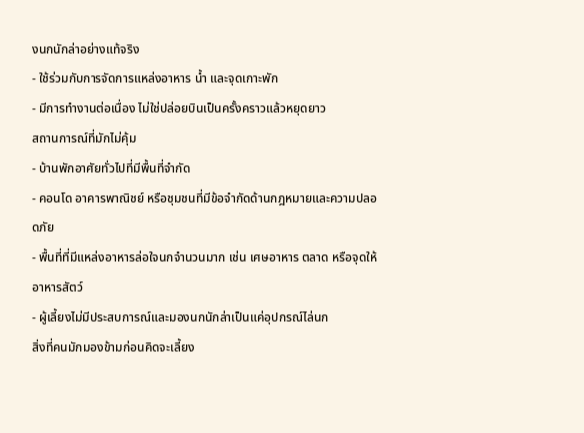งนกนักล่าอย่างแท้จริง
- ใช้ร่วมกับการจัดการแหล่งอาหาร น้ำ และจุดเกาะพัก
- มีการทำงานต่อเนื่อง ไม่ใช่ปล่อยบินเป็นครั้งคราวแล้วหยุดยาว
สถานการณ์ที่มักไม่คุ้ม
- บ้านพักอาศัยทั่วไปที่มีพื้นที่จำกัด
- คอนโด อาคารพาณิชย์ หรือชุมชนที่มีข้อจำกัดด้านกฎหมายและความปลอดภัย
- พื้นที่ที่มีแหล่งอาหารล่อใจนกจำนวนมาก เช่น เศษอาหาร ตลาด หรือจุดให้อาหารสัตว์
- ผู้เลี้ยงไม่มีประสบการณ์และมองนกนักล่าเป็นแค่อุปกรณ์ไล่นก
สิ่งที่คนมักมองข้ามก่อนคิดจะเลี้ยง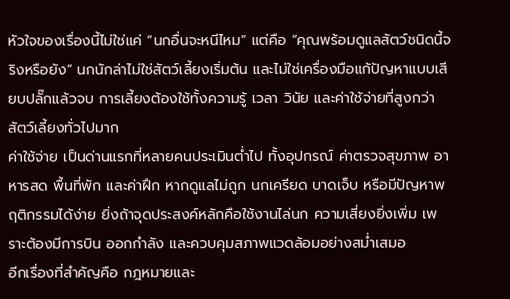หัวใจของเรื่องนี้ไม่ใช่แค่ “นกอื่นจะหนีไหม” แต่คือ “คุณพร้อมดูแลสัตว์ชนิดนี้จริงหรือยัง” นกนักล่าไม่ใช่สัตว์เลี้ยงเริ่มต้น และไม่ใช่เครื่องมือแก้ปัญหาแบบเสียบปลั๊กแล้วจบ การเลี้ยงต้องใช้ทั้งความรู้ เวลา วินัย และค่าใช้จ่ายที่สูงกว่าสัตว์เลี้ยงทั่วไปมาก
ค่าใช้จ่าย เป็นด่านแรกที่หลายคนประเมินต่ำไป ทั้งอุปกรณ์ ค่าตรวจสุขภาพ อาหารสด พื้นที่พัก และค่าฝึก หากดูแลไม่ถูก นกเครียด บาดเจ็บ หรือมีปัญหาพฤติกรรมได้ง่าย ยิ่งถ้าจุดประสงค์หลักคือใช้งานไล่นก ความเสี่ยงยิ่งเพิ่ม เพราะต้องมีการบิน ออกกำลัง และควบคุมสภาพแวดล้อมอย่างสม่ำเสมอ
อีกเรื่องที่สำคัญคือ กฎหมายและ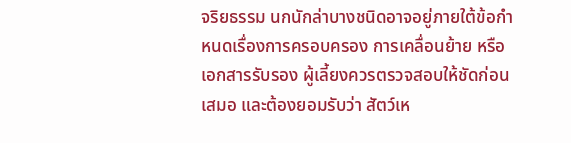จริยธรรม นกนักล่าบางชนิดอาจอยู่ภายใต้ข้อกำหนดเรื่องการครอบครอง การเคลื่อนย้าย หรือเอกสารรับรอง ผู้เลี้ยงควรตรวจสอบให้ชัดก่อนเสมอ และต้องยอมรับว่า สัตว์เห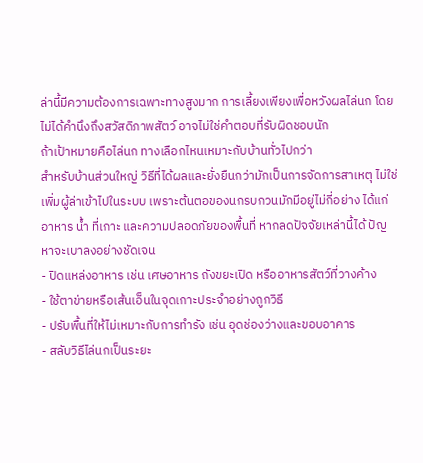ล่านี้มีความต้องการเฉพาะทางสูงมาก การเลี้ยงเพียงเพื่อหวังผลไล่นก โดยไม่ได้คำนึงถึงสวัสดิภาพสัตว์ อาจไม่ใช่คำตอบที่รับผิดชอบนัก
ถ้าเป้าหมายคือไล่นก ทางเลือกไหนเหมาะกับบ้านทั่วไปกว่า
สำหรับบ้านส่วนใหญ่ วิธีที่ได้ผลและยั่งยืนกว่ามักเป็นการจัดการสาเหตุ ไม่ใช่เพิ่มผู้ล่าเข้าไปในระบบ เพราะต้นตอของนกรบกวนมักมีอยู่ไม่กี่อย่าง ได้แก่ อาหาร น้ำ ที่เกาะ และความปลอดภัยของพื้นที่ หากลดปัจจัยเหล่านี้ได้ ปัญหาจะเบาลงอย่างชัดเจน
- ปิดแหล่งอาหาร เช่น เศษอาหาร ถังขยะเปิด หรืออาหารสัตว์ที่วางค้าง
- ใช้ตาข่ายหรือเส้นเอ็นในจุดเกาะประจำอย่างถูกวิธี
- ปรับพื้นที่ให้ไม่เหมาะกับการทำรัง เช่น อุดช่องว่างและขอบอาคาร
- สลับวิธีไล่นกเป็นระยะ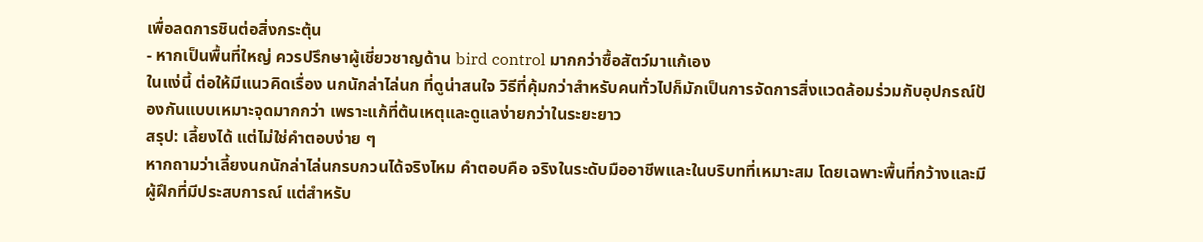เพื่อลดการชินต่อสิ่งกระตุ้น
- หากเป็นพื้นที่ใหญ่ ควรปรึกษาผู้เชี่ยวชาญด้าน bird control มากกว่าซื้อสัตว์มาแก้เอง
ในแง่นี้ ต่อให้มีแนวคิดเรื่อง นกนักล่าไล่นก ที่ดูน่าสนใจ วิธีที่คุ้มกว่าสำหรับคนทั่วไปก็มักเป็นการจัดการสิ่งแวดล้อมร่วมกับอุปกรณ์ป้องกันแบบเหมาะจุดมากกว่า เพราะแก้ที่ต้นเหตุและดูแลง่ายกว่าในระยะยาว
สรุป: เลี้ยงได้ แต่ไม่ใช่คำตอบง่าย ๆ
หากถามว่าเลี้ยงนกนักล่าไล่นกรบกวนได้จริงไหม คำตอบคือ จริงในระดับมืออาชีพและในบริบทที่เหมาะสม โดยเฉพาะพื้นที่กว้างและมีผู้ฝึกที่มีประสบการณ์ แต่สำหรับ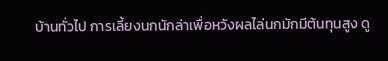บ้านทั่วไป การเลี้ยงนกนักล่าเพื่อหวังผลไล่นกมักมีต้นทุนสูง ดู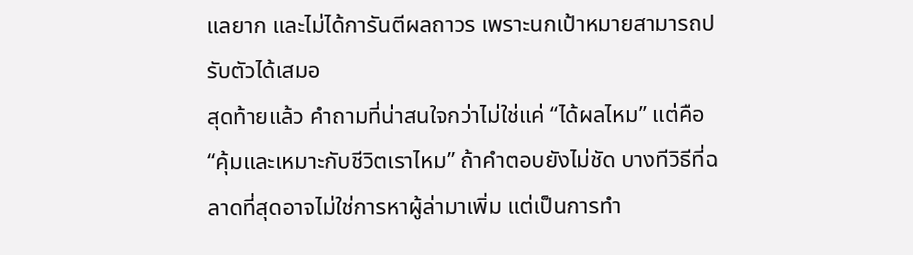แลยาก และไม่ได้การันตีผลถาวร เพราะนกเป้าหมายสามารถปรับตัวได้เสมอ
สุดท้ายแล้ว คำถามที่น่าสนใจกว่าไม่ใช่แค่ “ได้ผลไหม” แต่คือ “คุ้มและเหมาะกับชีวิตเราไหม” ถ้าคำตอบยังไม่ชัด บางทีวิธีที่ฉลาดที่สุดอาจไม่ใช่การหาผู้ล่ามาเพิ่ม แต่เป็นการทำ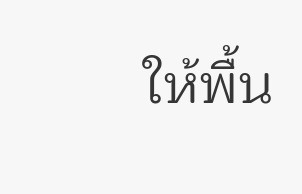ให้พื้น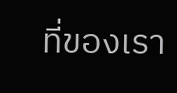ที่ของเรา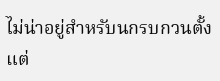ไม่น่าอยู่สำหรับนกรบกวนตั้งแต่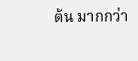ต้น มากกว่า